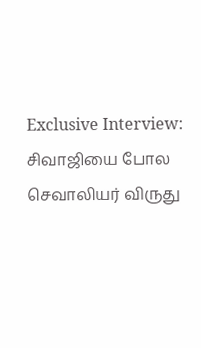Exclusive Interview: சிவாஜியை போல செவாலியர் விருது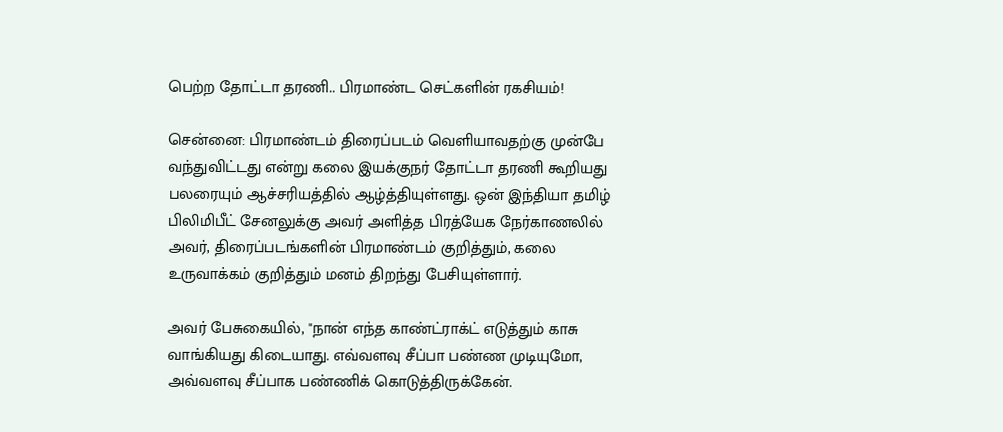பெற்ற தோட்டா தரணி.. பிரமாண்ட செட்களின் ரகசியம்!

சென்னை: பிரமாண்டம் திரைப்படம் வெளியாவதற்கு முன்பே வந்துவிட்டது என்று கலை இயக்குநர் தோட்டா தரணி கூறியது பலரையும் ஆச்சரியத்தில் ஆழ்த்தியுள்ளது. ஒன் இந்தியா தமிழ் பிலிமிபீட் சேனலுக்கு அவர் அளித்த பிரத்யேக நேர்காணலில் அவர், திரைப்படங்களின் பிரமாண்டம் குறித்தும், கலை உருவாக்கம் குறித்தும் மனம் திறந்து பேசியுள்ளார்.

அவர் பேசுகையில், "நான் எந்த காண்ட்ராக்ட் எடுத்தும் காசு வாங்கியது கிடையாது. எவ்வளவு சீப்பா பண்ண முடியுமோ, அவ்வளவு சீப்பாக பண்ணிக் கொடுத்திருக்கேன்.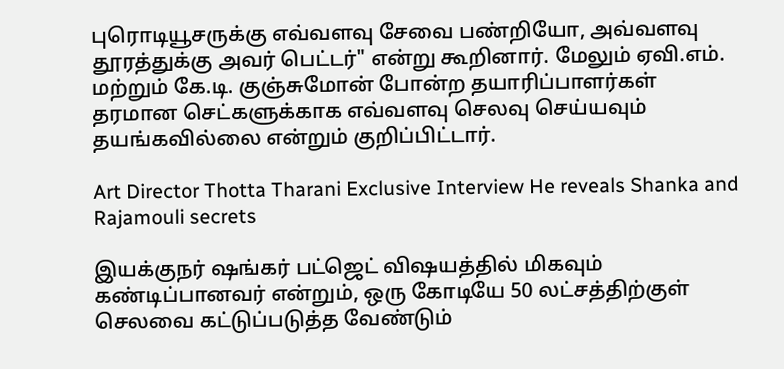புரொடியூசருக்கு எவ்வளவு சேவை பண்றியோ, அவ்வளவு தூரத்துக்கு அவர் பெட்டர்" என்று கூறினார். மேலும் ஏவி.எம். மற்றும் கே.டி. குஞ்சுமோன் போன்ற தயாரிப்பாளர்கள் தரமான செட்களுக்காக எவ்வளவு செலவு செய்யவும் தயங்கவில்லை என்றும் குறிப்பிட்டார்.

Art Director Thotta Tharani Exclusive Interview He reveals Shanka and Rajamouli secrets

இயக்குநர் ஷங்கர் பட்ஜெட் விஷயத்தில் மிகவும் கண்டிப்பானவர் என்றும், ஒரு கோடியே 50 லட்சத்திற்குள் செலவை கட்டுப்படுத்த வேண்டும்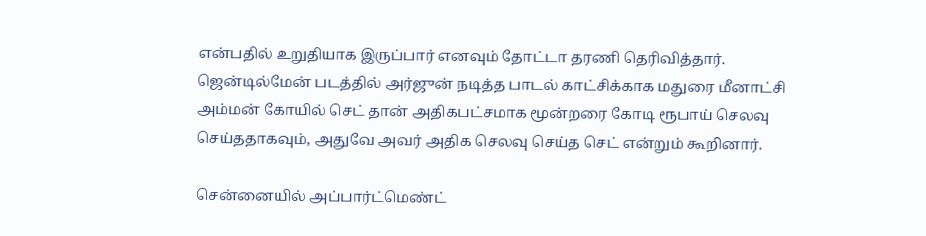என்பதில் உறுதியாக இருப்பார் எனவும் தோட்டா தரணி தெரிவித்தார். ஜென்டில்மேன் படத்தில் அர்ஜுன் நடித்த பாடல் காட்சிக்காக மதுரை மீனாட்சி அம்மன் கோயில் செட் தான் அதிகபட்சமாக மூன்றரை கோடி ரூபாய் செலவு செய்ததாகவும், அதுவே அவர் அதிக செலவு செய்த செட் என்றும் கூறினார்.

சென்னையில் அப்பார்ட்மெண்ட்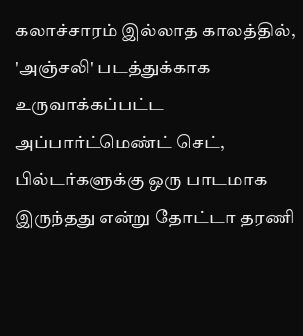கலாச்சாரம் இல்லாத காலத்தில், 'அஞ்சலி' படத்துக்காக உருவாக்கப்பட்ட அப்பார்ட்மெண்ட் செட், பில்டர்களுக்கு ஒரு பாடமாக இருந்தது என்று தோட்டா தரணி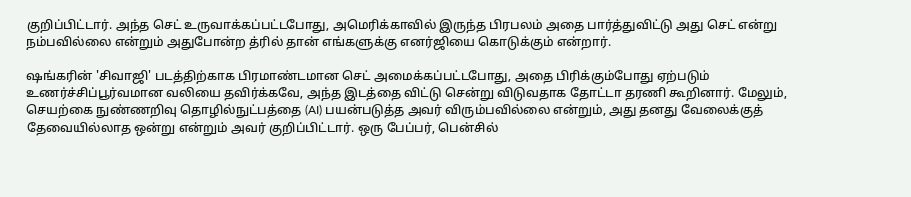குறிப்பிட்டார். அந்த செட் உருவாக்கப்பட்டபோது, அமெரிக்காவில் இருந்த பிரபலம் அதை பார்த்துவிட்டு அது செட் என்று நம்பவில்லை என்றும் அதுபோன்ற த்ரில் தான் எங்களுக்கு எனர்ஜியை கொடுக்கும் என்றார்.

ஷங்கரின் 'சிவாஜி' படத்திற்காக பிரமாண்டமான செட் அமைக்கப்பட்டபோது, அதை பிரிக்கும்போது ஏற்படும் உணர்ச்சிப்பூர்வமான வலியை தவிர்க்கவே, அந்த இடத்தை விட்டு சென்று விடுவதாக தோட்டா தரணி கூறினார். மேலும், செயற்கை நுண்ணறிவு தொழில்நுட்பத்தை (AI) பயன்படுத்த அவர் விரும்பவில்லை என்றும், அது தனது வேலைக்குத் தேவையில்லாத ஒன்று என்றும் அவர் குறிப்பிட்டார். ஒரு பேப்பர், பென்சில்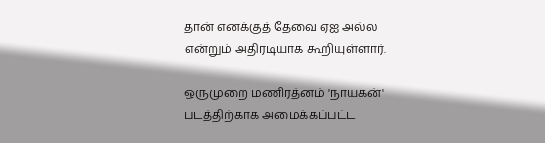தான் எனக்குத் தேவை ஏஐ அல்ல என்றும் அதிரடியாக கூறியுள்ளார்.

ஒருமுறை மணிரத்னம் 'நாயகன்' படத்திற்காக அமைக்கப்பட்ட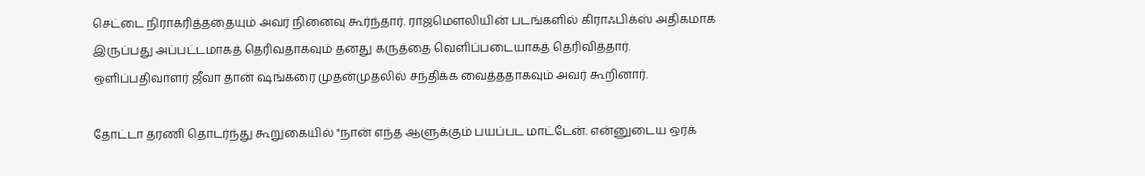செட்டை நிராகரித்ததையும் அவர் நினைவு கூர்ந்தார். ராஜமௌலியின் படங்களில் கிராஃபிக்ஸ் அதிகமாக இருப்பது அப்பட்டமாகத் தெரிவதாகவும் தனது கருத்தை வெளிப்படையாகத் தெரிவித்தார். ஒளிப்பதிவாளர் ஜீவா தான் ஷங்கரை முதன்முதலில் சந்திக்க வைத்ததாகவும் அவர் கூறினார்.

தோட்டா தரணி தொடர்ந்து கூறுகையில் "நான் எந்த ஆளுக்கும் பயப்பட மாட்டேன். என்னுடைய ஒர்க்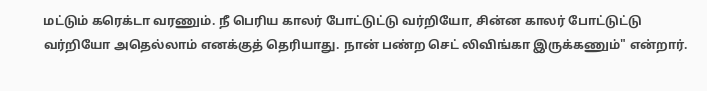மட்டும் கரெக்டா வரணும். நீ பெரிய காலர் போட்டுட்டு வர்றியோ, சின்ன காலர் போட்டுட்டு வர்றியோ அதெல்லாம் எனக்குத் தெரியாது. நான் பண்ற செட் லிவிங்கா இருக்கணும்" என்றார்.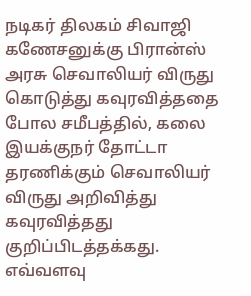நடிகர் திலகம் சிவாஜி கணேசனுக்கு பிரான்ஸ் அரசு செவாலியர் விருது கொடுத்து கவுரவித்ததை போல சமீபத்தில், கலை இயக்குநர் தோட்டா தரணிக்கும் செவாலியர் விருது அறிவித்து கவுரவித்தது குறிப்பிடத்தக்கது. எவ்வளவு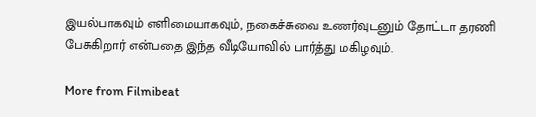இயல்பாகவும் எளிமையாகவும், நகைச்சுவை உணர்வுடனும் தோட்டா தரணி பேசுகிறார் என்பதை இந்த வீடியோவில் பார்த்து மகிழவும்.

More from Filmibeat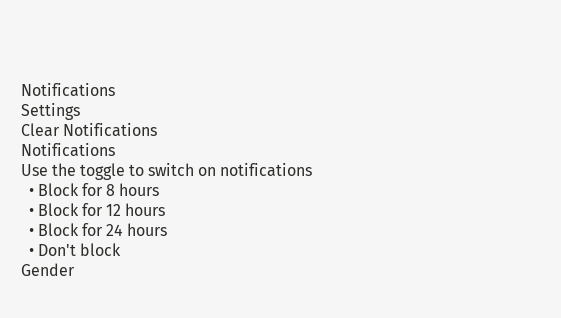Notifications
Settings
Clear Notifications
Notifications
Use the toggle to switch on notifications
  • Block for 8 hours
  • Block for 12 hours
  • Block for 24 hours
  • Don't block
Gender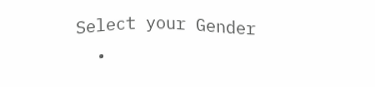Select your Gender
  •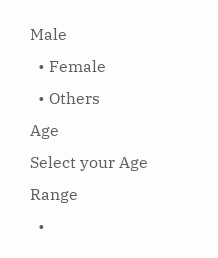Male
  • Female
  • Others
Age
Select your Age Range
  •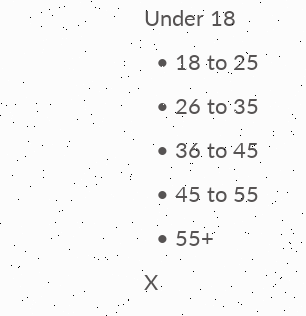Under 18
  • 18 to 25
  • 26 to 35
  • 36 to 45
  • 45 to 55
  • 55+
X